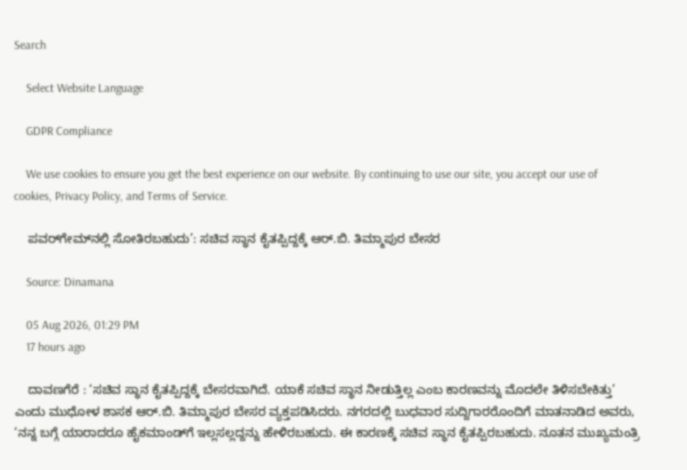Search

    Select Website Language

    GDPR Compliance

    We use cookies to ensure you get the best experience on our website. By continuing to use our site, you accept our use of cookies, Privacy Policy, and Terms of Service.

    ಪವರ್‌ಗೇಮ್‌ನಲ್ಲಿ ಸೋತಿರಬಹುದು’: ಸಚಿವ ಸ್ಥಾನ ಕೈತಪ್ಪಿದ್ದಕ್ಕೆ ಆರ್.ಬಿ. ತಿಮ್ಮಾಪುರ ಬೇಸರ

    Source: Dinamana

    05 Aug 2026, 01:29 PM
    17 hours ago

    ದಾವಣಗೆರೆ : ‘ಸಚಿವ ಸ್ಥಾನ ಕೈತಪ್ಪಿದ್ದಕ್ಕೆ ಬೇಸರವಾಗಿದೆ. ಯಾಕೆ ಸಚಿವ ಸ್ಥಾನ ನೀಡುತ್ತಿಲ್ಲ ಎಂಬ ಕಾರಣವನ್ನು ಮೊದಲೇ ತಿಳಿಸಬೇಕಿತ್ತು’ ಎಂದು ಮುಧೋಳ ಶಾಸಕ ಆರ್.ಬಿ. ತಿಮ್ಮಾಪುರ ಬೇಸರ ವ್ಯಕ್ತಪಡಿಸಿದರು. ನಗರದಲ್ಲಿ ಬುಧವಾರ ಸುದ್ದಿಗಾರರೊಂದಿಗೆ ಮಾತನಾಡಿದ ಅವರು, ‘ನನ್ನ ಬಗ್ಗೆ ಯಾರಾದರೂ ಹೈಕಮಾಂಡ್‌ಗೆ ಇಲ್ಲಸಲ್ಲದ್ದನ್ನು ಹೇಳಿರಬಹುದು. ಈ ಕಾರಣಕ್ಕೆ ಸಚಿವ ಸ್ಥಾನ ಕೈತಪ್ಪಿರಬಹುದು. ನೂತನ ಮುಖ್ಯಮಂತ್ರಿ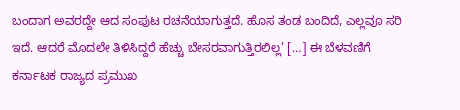ಬಂದಾಗ ಅವರದ್ದೇ ಆದ ಸಂಪುಟ ರಚನೆಯಾಗುತ್ತದೆ. ಹೊಸ ತಂಡ ಬಂದಿದೆ, ಎಲ್ಲವೂ ಸರಿ ಇದೆ. ಆದರೆ ಮೊದಲೇ ತಿಳಿಸಿದ್ದರೆ ಹೆಚ್ಚು ಬೇಸರವಾಗುತ್ತಿರಲಿಲ್ಲ’ […] ಈ ಬೆಳವಣಿಗೆ ಕರ್ನಾಟಕ ರಾಜ್ಯದ ಪ್ರಮುಖ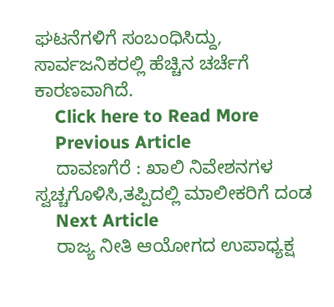ಘಟನೆಗಳಿಗೆ ಸಂಬಂಧಿಸಿದ್ದು, ಸಾರ್ವಜನಿಕರಲ್ಲಿ ಹೆಚ್ಚಿನ ಚರ್ಚೆಗೆ ಕಾರಣವಾಗಿದೆ.
    Click here to Read More
    Previous Article
    ದಾವಣಗೆರೆ : ಖಾಲಿ ನಿವೇಶನಗಳ ಸ್ವಚ್ಚಗೊಳಿಸಿ,ತಪ್ಪಿದಲ್ಲಿ ಮಾಲೀಕರಿಗೆ ದಂಡ
    Next Article
    ರಾಜ್ಯ ನೀತಿ ಆಯೋಗದ ಉಪಾಧ್ಯಕ್ಷ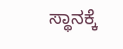ಸ್ಥಾನಕ್ಕೆ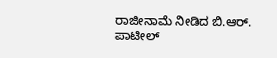ರಾಜೀನಾಮೆ ನೀಡಿದ ಬಿ.ಆರ್. ಪಾಟೀಲ್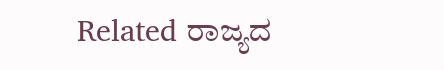Related ರಾಜ್ಯದ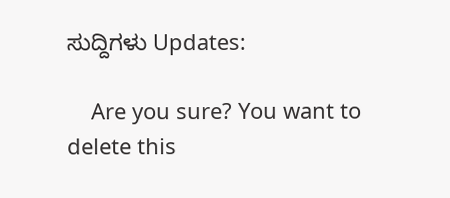ಸುದ್ದಿಗಳು Updates:

    Are you sure? You want to delete this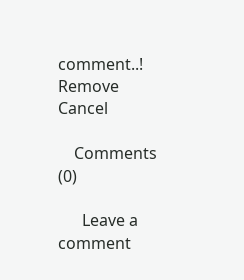comment..! Remove Cancel

    Comments (0)

      Leave a comment